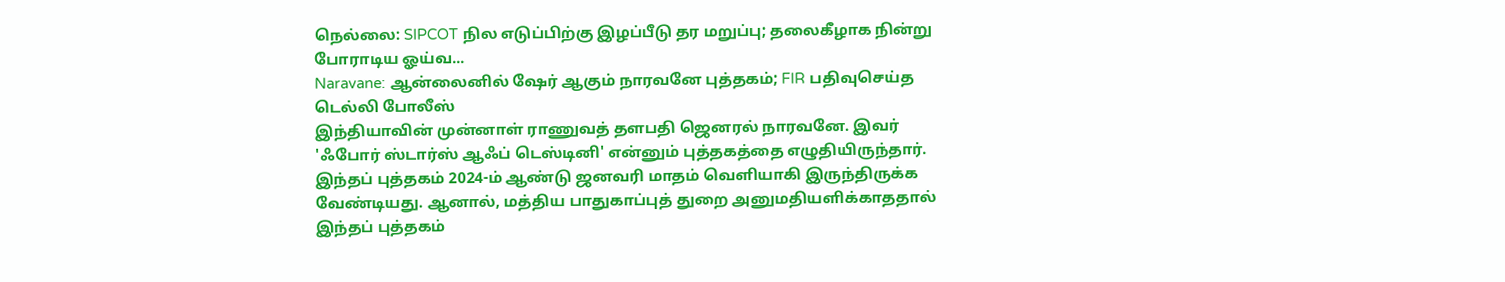நெல்லை: SIPCOT நில எடுப்பிற்கு இழப்பீடு தர மறுப்பு; தலைகீழாக நின்று போராடிய ஓய்வ...
Naravane: ஆன்லைனில் ஷேர் ஆகும் நாரவனே புத்தகம்; FIR பதிவுசெய்த டெல்லி போலீஸ்
இந்தியாவின் முன்னாள் ராணுவத் தளபதி ஜெனரல் நாரவனே. இவர் 'ஃபோர் ஸ்டார்ஸ் ஆஃப் டெஸ்டினி' என்னும் புத்தகத்தை எழுதியிருந்தார்.
இந்தப் புத்தகம் 2024-ம் ஆண்டு ஜனவரி மாதம் வெளியாகி இருந்திருக்க வேண்டியது. ஆனால், மத்திய பாதுகாப்புத் துறை அனுமதியளிக்காததால் இந்தப் புத்தகம்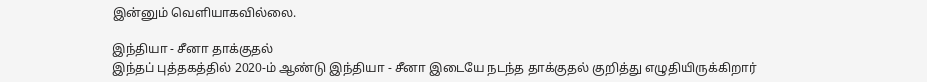இன்னும் வெளியாகவில்லை.

இந்தியா - சீனா தாக்குதல்
இந்தப் புத்தகத்தில் 2020-ம் ஆண்டு இந்தியா - சீனா இடையே நடந்த தாக்குதல் குறித்து எழுதியிருக்கிறார்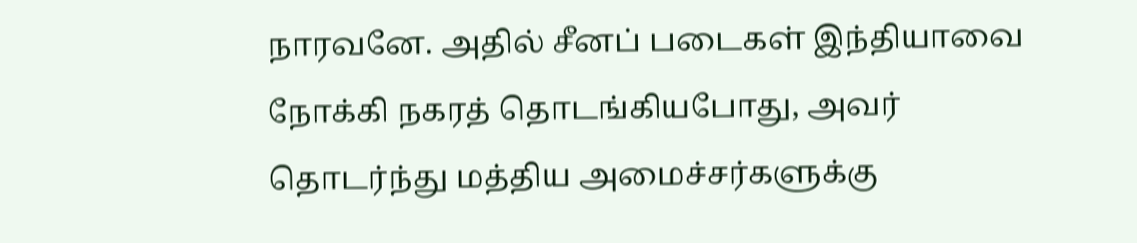நாரவனே. அதில் சீனப் படைகள் இந்தியாவை நோக்கி நகரத் தொடங்கியபோது, அவர் தொடர்ந்து மத்திய அமைச்சர்களுக்கு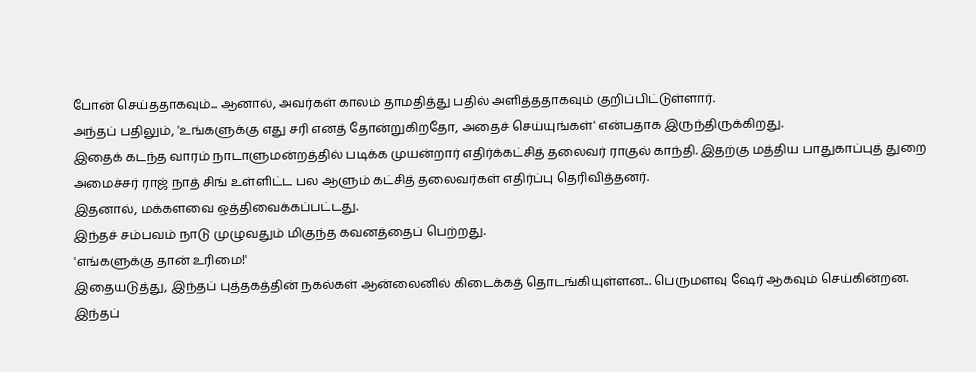போன் செய்ததாகவும்... ஆனால், அவர்கள் காலம் தாமதித்து பதில் அளித்ததாகவும் குறிப்பிட்டுள்ளார்.
அந்தப் பதிலும், 'உங்களுக்கு எது சரி எனத் தோன்றுகிறதோ, அதைச் செய்யுங்கள்' என்பதாக இருந்திருக்கிறது.
இதைக் கடந்த வாரம் நாடாளுமன்றத்தில் படிக்க முயன்றார் எதிர்க்கட்சித் தலைவர் ராகுல் காந்தி. இதற்கு மத்திய பாதுகாப்புத் துறை அமைச்சர் ராஜ் நாத் சிங் உள்ளிட்ட பல ஆளும் கட்சித் தலைவர்கள் எதிர்ப்பு தெரிவித்தனர்.
இதனால், மக்களவை ஒத்திவைக்கப்பட்டது.
இந்தச் சம்பவம் நாடு முழுவதும் மிகுந்த கவனத்தைப் பெற்றது.
'எங்களுக்கு தான் உரிமை!'
இதையடுத்து, இந்தப் புத்தகத்தின் நகல்கள் ஆன்லைனில் கிடைக்கத் தொடங்கியுள்ளன... பெருமளவு ஷேர் ஆகவும் செய்கின்றன.
இந்தப்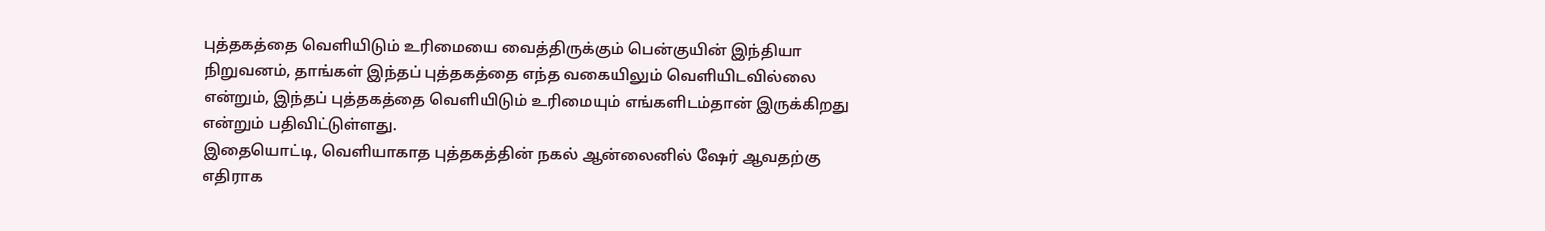புத்தகத்தை வெளியிடும் உரிமையை வைத்திருக்கும் பென்குயின் இந்தியா நிறுவனம், தாங்கள் இந்தப் புத்தகத்தை எந்த வகையிலும் வெளியிடவில்லை என்றும், இந்தப் புத்தகத்தை வெளியிடும் உரிமையும் எங்களிடம்தான் இருக்கிறது என்றும் பதிவிட்டுள்ளது.
இதையொட்டி, வெளியாகாத புத்தகத்தின் நகல் ஆன்லைனில் ஷேர் ஆவதற்கு எதிராக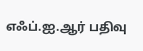எஃப்.ஐ.ஆர் பதிவு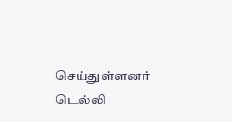செய்துள்ளனர் டெல்லி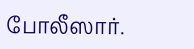போலீஸார்.